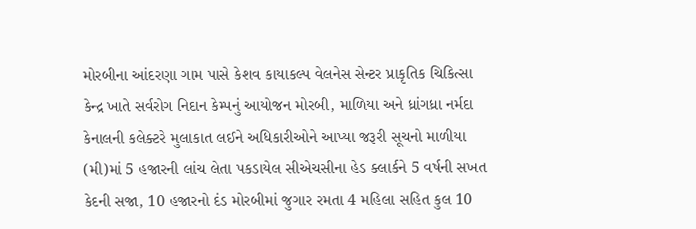મોરબીના આંદરણા ગામ પાસે કેશવ કાયાકલ્પ વેલનેસ સેન્ટર પ્રાકૃતિક ચિકિત્સા કેન્દ્ર ખાતે સર્વરોગ નિદાન કેમ્પનું આયોજન મોરબી, માળિયા અને ધ્રાંગધ્રા નર્મદા કેનાલની કલેક્ટરે મુલાકાત લઈને અધિકારીઓને આપ્યા જરૂરી સૂચનો માળીયા (મી)માં 5 હજારની લાંચ લેતા પકડાયેલ સીએચસીના હેડ ક્લાર્કને 5 વર્ષની સખત કેદની સજા, 10 હજારનો દંડ મોરબીમાં જુગાર રમતા 4 મહિલા સહિત કુલ 10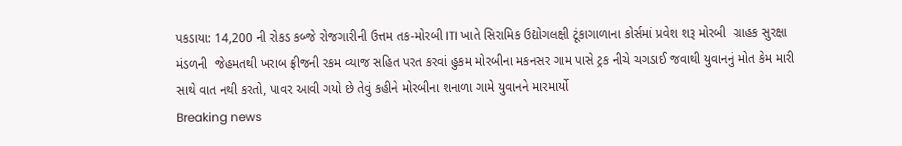પકડાયા: 14,200 ની રોકડ કબ્જે રોજગારીની ઉત્તમ તક-મોરબી ITI ખાતે સિરામિક ઉદ્યોગલક્ષી ટૂંકાગાળાના કોર્સમાં પ્રવેશ શરૂ મોરબી  ગ્રાહક સુરક્ષા મંડળની  જેહમતથી ખરાબ ફ્રીજની રકમ વ્યાજ સહિત પરત કરવાં હુકમ મોરબીના મકનસર ગામ પાસે ટ્રક નીચે ચગડાઈ જવાથી યુવાનનું મોત કેમ મારી સાથે વાત નથી કરતો, પાવર આવી ગયો છે તેવું કહીને મોરબીના શનાળા ગામે યુવાનને મારમાર્યો
Breaking news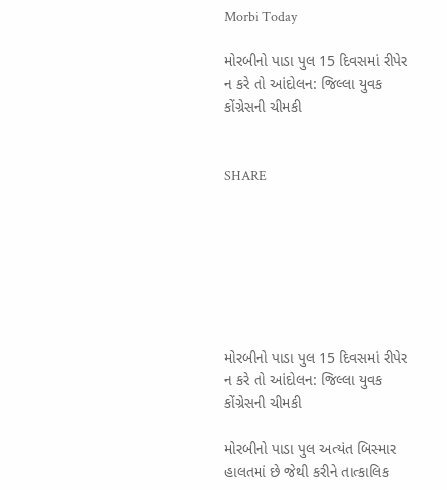Morbi Today

મોરબીનો પાડા પુલ 15 દિવસમાં રીપેર ન કરે તો આંદોલન: જિલ્લા યુવક કોંગ્રેસની ચીમકી


SHARE







મોરબીનો પાડા પુલ 15 દિવસમાં રીપેર ન કરે તો આંદોલન: જિલ્લા યુવક કોંગ્રેસની ચીમકી

મોરબીનો પાડા પુલ અત્યંત બિસ્માર હાલતમાં છે જેથી કરીને તાત્કાલિક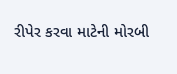રીપેર કરવા માટેની મોરબી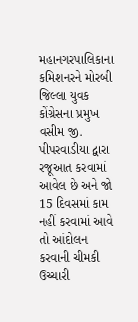મહાનગરપાલિકાના કમિશનરને મોરબી જિલ્લા યુવક કોંગ્રેસના પ્રમુખ વસીમ જી. પીપરવાડીયા દ્વારા રજૂઆત કરવામાં આવેલ છે અને જો 15 દિવસમાં કામ નહીં કરવામાં આવે તો આંદોલન કરવાની ચીમકી ઉચ્ચારી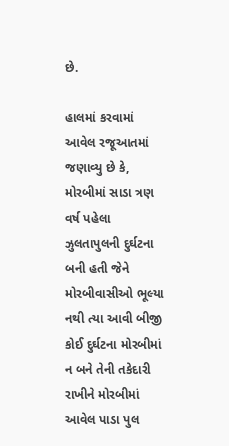છે.

હાલમાં કરવામાં આવેલ રજૂઆતમાં જણાવ્યુ છે કે, મોરબીમાં સાડા ત્રણ વર્ષ પહેલા ઝુલતાપુલની દુર્ઘટના બની હતી જેને મોરબીવાસીઓ ભૂલ્યા નથી ત્યા આવી બીજી કોઈ દુર્ઘટના મોરબીમાં ન બને તેની તકેદારી રાખીને મોરબીમાં આવેલ પાડા પુલ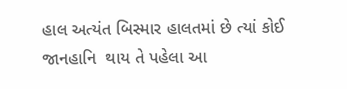હાલ અત્યંત બિસ્માર હાલતમાં છે ત્યાં કોઈ જાનહાનિ  થાય તે પહેલા આ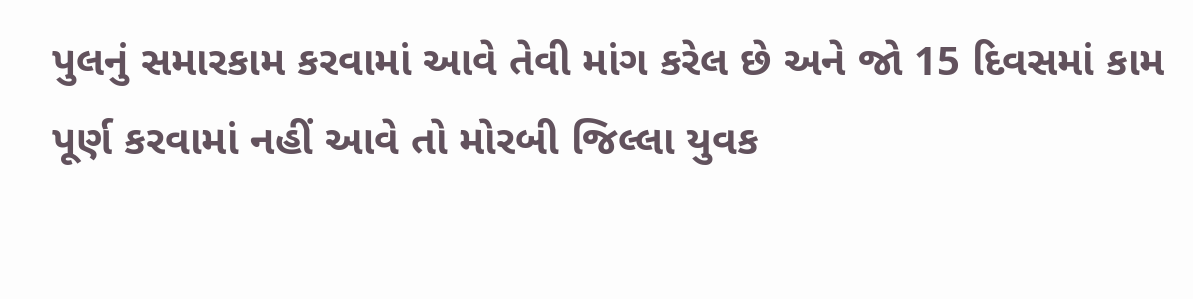પુલનું સમારકામ કરવામાં આવે તેવી માંગ કરેલ છે અને જો 15 દિવસમાં કામ પૂર્ણ કરવામાં નહીં આવે તો મોરબી જિલ્લા યુવક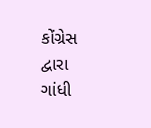કોંગ્રેસ દ્વારા ગાંધી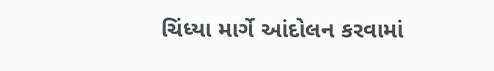ચિંધ્યા માર્ગે આંદોલન કરવામાં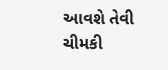આવશે તેવી ચીમકી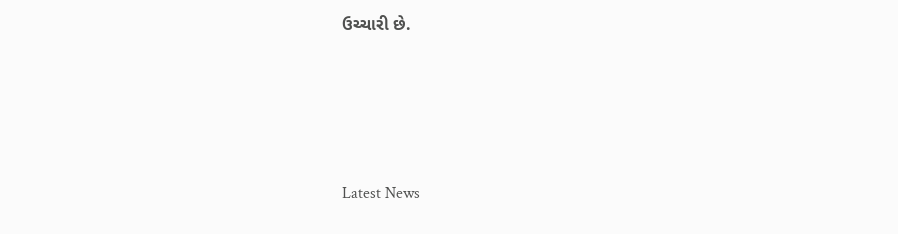ઉચ્ચારી છે.






Latest News